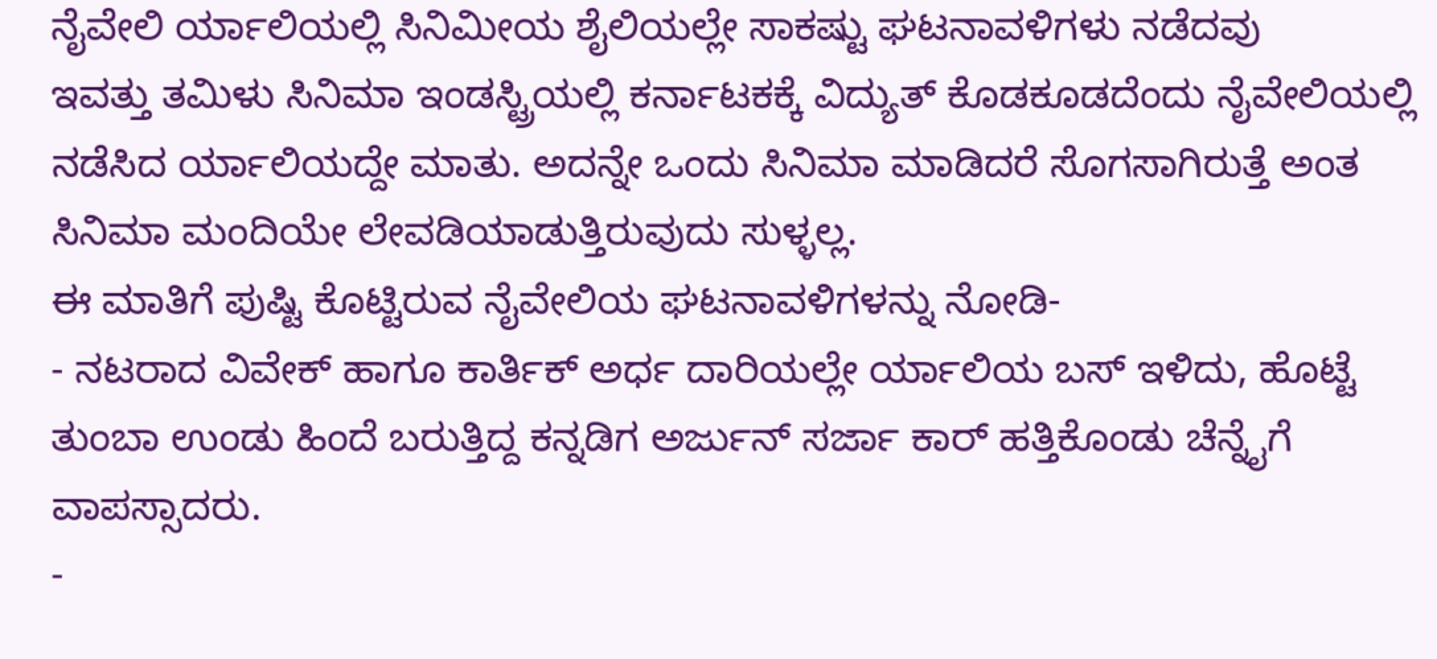ನೈವೇಲಿ ರ್ಯಾಲಿಯಲ್ಲಿ ಸಿನಿಮೀಯ ಶೈಲಿಯಲ್ಲೇ ಸಾಕಷ್ಟು ಘಟನಾವಳಿಗಳು ನಡೆದವು
ಇವತ್ತು ತಮಿಳು ಸಿನಿಮಾ ಇಂಡಸ್ಟ್ರಿಯಲ್ಲಿ ಕರ್ನಾಟಕಕ್ಕೆ ವಿದ್ಯುತ್ ಕೊಡಕೂಡದೆಂದು ನೈವೇಲಿಯಲ್ಲಿ ನಡೆಸಿದ ರ್ಯಾಲಿಯದ್ದೇ ಮಾತು. ಅದನ್ನೇ ಒಂದು ಸಿನಿಮಾ ಮಾಡಿದರೆ ಸೊಗಸಾಗಿರುತ್ತೆ ಅಂತ ಸಿನಿಮಾ ಮಂದಿಯೇ ಲೇವಡಿಯಾಡುತ್ತಿರುವುದು ಸುಳ್ಳಲ್ಲ.
ಈ ಮಾತಿಗೆ ಪುಷ್ಟಿ ಕೊಟ್ಟಿರುವ ನೈವೇಲಿಯ ಘಟನಾವಳಿಗಳನ್ನು ನೋಡಿ-
- ನಟರಾದ ವಿವೇಕ್ ಹಾಗೂ ಕಾರ್ತಿಕ್ ಅರ್ಧ ದಾರಿಯಲ್ಲೇ ರ್ಯಾಲಿಯ ಬಸ್ ಇಳಿದು, ಹೊಟ್ಟೆ ತುಂಬಾ ಉಂಡು ಹಿಂದೆ ಬರುತ್ತಿದ್ದ ಕನ್ನಡಿಗ ಅರ್ಜುನ್ ಸರ್ಜಾ ಕಾರ್ ಹತ್ತಿಕೊಂಡು ಚೆನ್ನೈಗೆ ವಾಪಸ್ಸಾದರು.
-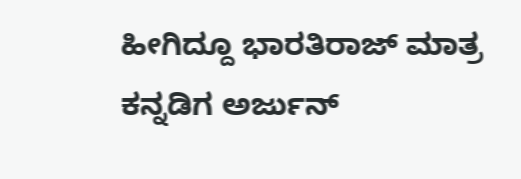ಹೀಗಿದ್ದೂ ಭಾರತಿರಾಜ್ ಮಾತ್ರ ಕನ್ನಡಿಗ ಅರ್ಜುನ್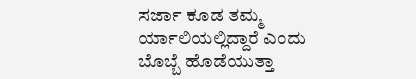ಸರ್ಜಾ ಕೂಡ ತಮ್ಮ ರ್ಯಾಲಿಯಲ್ಲಿದ್ದಾರೆ ಎಂದು ಬೊಬ್ಬೆ ಹೊಡೆಯುತ್ತಾ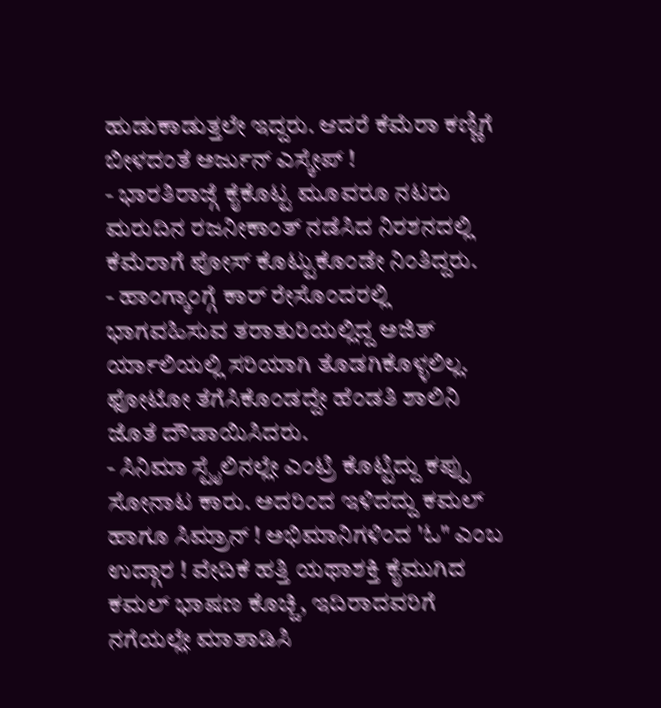ಹುಡುಕಾಡುತ್ತಲೇ ಇದ್ದರು. ಆದರೆ ಕೆಮೆರಾ ಕಣ್ಣಿಗೆ ಬೀಳದಂತೆ ಅರ್ಜುನ್ ಎಸ್ಕೇಪ್ !
- ಭಾರತಿರಾಜ್ಗೆ ಕೈಕೊಟ್ಟ ಮೂವರೂ ನಟರು ಮರುದಿನ ರಜನೀಕಾಂತ್ ನಡೆಸಿದ ನಿರಶನದಲ್ಲಿ ಕೆಮೆರಾಗೆ ಪೋಸ್ ಕೊಟ್ಟುಕೊಂಡೇ ನಿಂತಿದ್ದರು.
- ಹಾಂಗ್ಕಾಂಗ್ಗೆ ಕಾರ್ ರೇಸೊಂದರಲ್ಲಿ ಭಾಗವಹಿಸುವ ತರಾತುರಿಯಲ್ಲಿದ್ದ ಅಜಿತ್ ರ್ಯಾಲಿಯಲ್ಲಿ ಸರಿಯಾಗಿ ತೊಡಗಿಕೊಳ್ಳಲಿಲ್ಲ. ಫೋಟೋ ತೆಗೆಸಿಕೊಂಡದ್ದೇ ಹೆಂಡತಿ ಶಾಲಿನಿ ಜೊತೆ ದೌಡಾಯಿಸಿದರು.
- ಸಿನಿಮಾ ಸ್ಟೈಲಿನಲ್ಲೇ ಎಂಟ್ರಿ ಕೊಟ್ಟಿದ್ದು ಕಪ್ಪು ಸೋನಾಟ ಕಾರು. ಅದರಿಂದ ಇಳಿದದ್ದು ಕಮಲ್ ಹಾಗೂ ಸಿಮ್ರಾನ್ ! ಅಭಿಮಾನಿಗಳಿಂದ 'ಓ" ಎಂಬ ಉದ್ಗಾರ ! ವೇದಿಕೆ ಹತ್ತಿ ಯಥಾಶಕ್ತಿ ಕೈಮುಗಿದ ಕಮಲ್ ಭಾಷಣ ಕೊಚ್ಚಿ, ಇದಿರಾದವರಿಗೆ ನಗೆಯಲ್ಲೇ ಮಾತಾಡಿಸಿ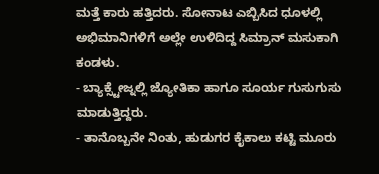ಮತ್ತೆ ಕಾರು ಹತ್ತಿದರು. ಸೋನಾಟ ಎಬ್ಬಿಸಿದ ಧೂಳಲ್ಲಿ ಅಭಿಮಾನಿಗಳಿಗೆ ಅಲ್ಲೇ ಉಳಿದಿದ್ದ ಸಿಮ್ರಾನ್ ಮಸುಕಾಗಿ ಕಂಡಳು.
- ಬ್ಯಾಕ್ಸ್ಟೇಜ್ನಲ್ಲಿ ಜ್ಯೋತಿಕಾ ಹಾಗೂ ಸೂರ್ಯ ಗುಸುಗುಸು ಮಾಡುತ್ತಿದ್ದರು.
- ತಾನೊಬ್ಬನೇ ನಿಂತು, ಹುಡುಗರ ಕೈಕಾಲು ಕಟ್ಟಿ ಮೂರು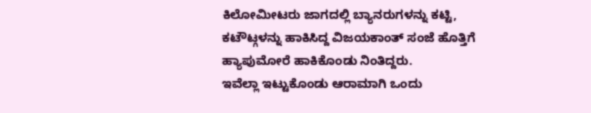ಕಿಲೋಮೀಟರು ಜಾಗದಲ್ಲಿ ಬ್ಯಾನರುಗಳನ್ನು ಕಟ್ಟಿ, ಕಟೌಟ್ಗಳನ್ನು ಹಾಕಿಸಿದ್ದ ವಿಜಯಕಾಂತ್ ಸಂಜೆ ಹೊತ್ತಿಗೆ ಹ್ಯಾಪುಮೋರೆ ಹಾಕಿಕೊಂಡು ನಿಂತಿದ್ದರು.
ಇವೆಲ್ಲಾ ಇಟ್ಟುಕೊಂಡು ಆರಾಮಾಗಿ ಒಂದು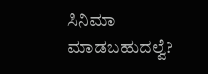ಸಿನಿಮಾ ಮಾಡಬಹುದಲ್ವೆ?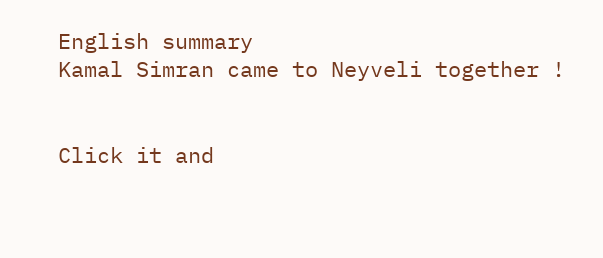English summary
Kamal Simran came to Neyveli together !


Click it and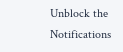Unblock the Notifications